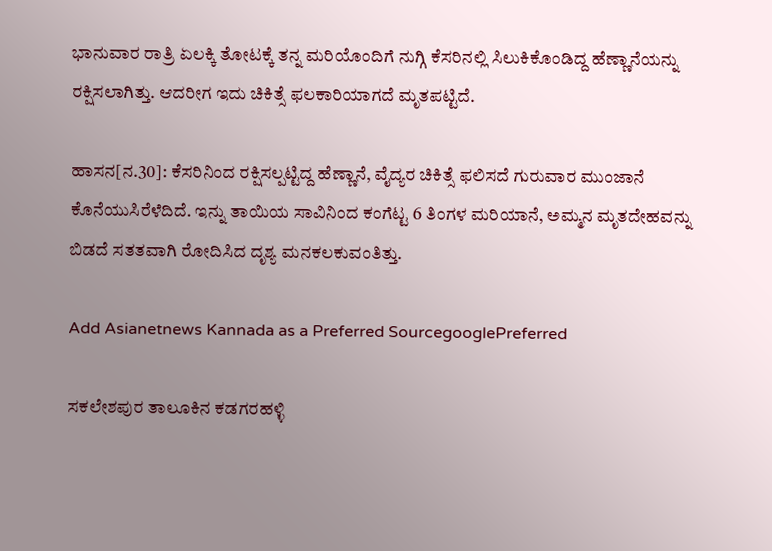ಭಾನುವಾರ ರಾತ್ರಿ ಏಲಕ್ಕಿ ತೋಟಕ್ಕೆ ತನ್ನ ಮರಿಯೊಂದಿಗೆ ನುಗ್ಗಿ ಕೆಸರಿನಲ್ಲಿ ಸಿಲುಕಿಕೊಂಡಿದ್ದ ಹೆಣ್ಣಾನೆಯನ್ನು ರಕ್ಷಿಸಲಾಗಿತ್ತು. ಆದರೀಗ ಇದು ಚಿಕಿತ್ಸೆ ಫಲಕಾರಿಯಾಗದೆ ಮೃತಪಟ್ಟಿದೆ.

ಹಾಸನ[ನ.30]: ಕೆಸರಿನಿಂದ ರಕ್ಷಿಸಲ್ಪಟ್ಟಿದ್ದ ಹೆಣ್ಣಾನೆ, ವೈದ್ಯರ ಚಿಕಿತ್ಸೆ ಫಲಿಸದೆ ಗುರುವಾರ ಮುಂಜಾನೆ ಕೊನೆಯುಸಿರೆಳೆದಿದೆ. ಇನ್ನು ತಾಯಿಯ ಸಾವಿನಿಂದ ಕಂಗೆಟ್ಟ 6 ತಿಂಗಳ ಮರಿಯಾನೆ, ಅಮ್ಮನ ಮೃತದೇಹವನ್ನು ಬಿಡದೆ ಸತತವಾಗಿ ರೋದಿಸಿದ ದೃಶ್ಯ ಮನಕಲಕುವಂತಿತ್ತು.

Add Asianetnews Kannada as a Preferred SourcegooglePreferred

ಸಕಲೇಶಪುರ ತಾಲೂಕಿನ ಕಡಗರಹಳ್ಳಿ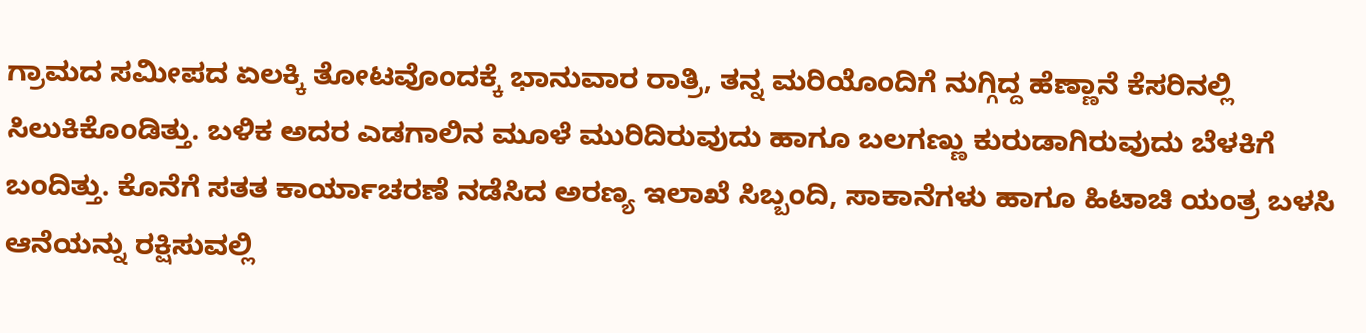ಗ್ರಾಮದ ಸಮೀಪದ ಏಲಕ್ಕಿ ತೋಟವೊಂದಕ್ಕೆ ಭಾನುವಾರ ರಾತ್ರಿ, ತನ್ನ ಮರಿಯೊಂದಿಗೆ ನುಗ್ಗಿದ್ದ ಹೆಣ್ಣಾನೆ ಕೆಸರಿನಲ್ಲಿ ಸಿಲುಕಿಕೊಂಡಿತ್ತು. ಬಳಿಕ ಅದರ ಎಡಗಾಲಿನ ಮೂಳೆ ಮುರಿದಿರುವುದು ಹಾಗೂ ಬಲಗಣ್ಣು ಕುರುಡಾಗಿರುವುದು ಬೆಳಕಿಗೆ ಬಂದಿತ್ತು. ಕೊನೆಗೆ ಸತತ ಕಾರ್ಯಾಚರಣೆ ನಡೆಸಿದ ಅರಣ್ಯ ಇಲಾಖೆ ಸಿಬ್ಬಂದಿ, ಸಾಕಾನೆಗಳು ಹಾಗೂ ಹಿಟಾಚಿ ಯಂತ್ರ ಬಳಸಿ ಆನೆಯನ್ನು ರಕ್ಷಿಸುವಲ್ಲಿ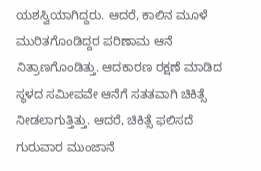ಯಶಸ್ವಿಯಾಗಿದ್ದರು. ಆದರೆ, ಕಾಲಿನ ಮೂಳೆ ಮುರಿತಗೊಂಡಿದ್ದರ ಪರಿಣಾಮ ಆನೆ ನಿತ್ರಾಣಗೊಂಡಿತ್ತು. ಆದಕಾರಣ ರಕ್ಷಣೆ ಮಾಡಿದ ಸ್ಥಳದ ಸಮೀಪವೇ ಆನೆಗೆ ಸತತವಾಗಿ ಚಿಕಿತ್ಸೆ ನೀಡಲಾಗುತ್ತಿತ್ತು. ಆದರೆ, ಚಿಕಿತ್ಸೆ ಫಲಿಸದೆ ಗುರುವಾರ ಮುಂಜಾನೆ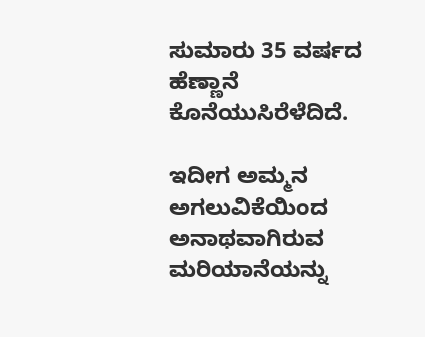ಸುಮಾರು 35 ವರ್ಷದ ಹೆಣ್ಣಾನೆ ಕೊನೆಯುಸಿರೆಳೆದಿದೆ.

ಇದೀಗ ಅಮ್ಮನ ಅಗಲುವಿಕೆಯಿಂದ ಅನಾಥವಾಗಿರುವ ಮರಿಯಾನೆಯನ್ನು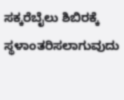ಸಕ್ಕರೆಬೈಲು ಶಿಬಿರಕ್ಕೆ ಸ್ಥಳಾಂತರಿಸಲಾಗುವುದು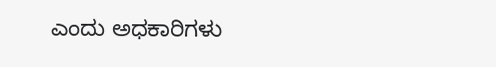ಎಂದು ಅಧಕಾರಿಗಳು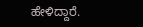ಹೇಳಿದ್ದಾರೆ.